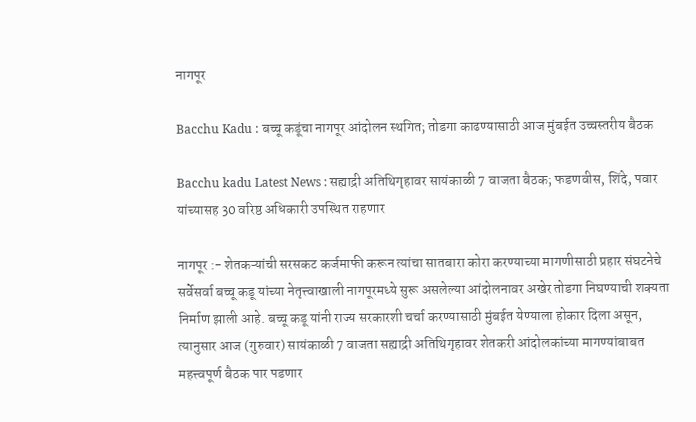नागपूर

Bacchu Kadu : बच्चू कडूंचा नागपूर आंदोलन स्थगित; तोडगा काढण्यासाठी आज मुंबईत उच्चस्तरीय बैठक

Bacchu kadu Latest News : सह्याद्री अतिथिगृहावर सायंकाळी 7 वाजता बैठक; फडणवीस, शिंदे, पवार यांच्यासह 30 वरिष्ठ अधिकारी उपस्थित राहणार

नागपूर :- शेतकऱ्यांची सरसकट कर्जमाफी करून त्यांचा सातबारा कोरा करण्याच्या मागणीसाठी प्रहार संघटनेचे सर्वेसर्वा बच्चू कडू यांच्या नेतृत्त्वाखाली नागपूरमध्ये सुरू असलेल्या आंदोलनावर अखेर तोडगा निघण्याची शक्यता निर्माण झाली आहे. बच्चू कडू यांनी राज्य सरकारशी चर्चा करण्यासाठी मुंबईत येण्याला होकार दिला असून, त्यानुसार आज (गुरुवार) सायंकाळी 7 वाजता सह्याद्री अतिथिगृहावर शेतकरी आंदोलकांच्या मागण्यांबाबत महत्त्वपूर्ण बैठक पार पडणार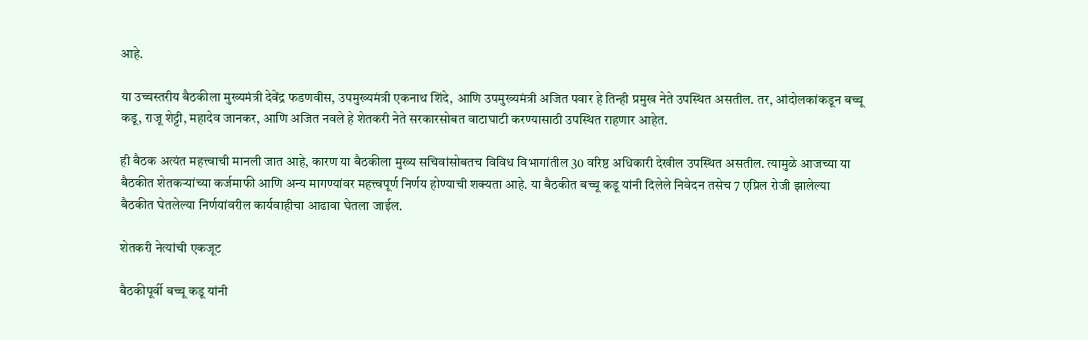आहे.

या उच्चस्तरीय बैठकीला मुख्यमंत्री देवेंद्र फडणवीस, उपमुख्यमंत्री एकनाथ शिंदे, आणि उपमुख्यमंत्री अजित पवार हे तिन्ही प्रमुख नेते उपस्थित असतील. तर, आंदोलकांकडून बच्चू कडू, राजू शेट्टी, महादेव जानकर, आणि अजित नवले हे शेतकरी नेते सरकारसोबत वाटाघाटी करण्यासाठी उपस्थित राहणार आहेत.

ही बैठक अत्यंत महत्त्वाची मानली जात आहे, कारण या बैठकीला मुख्य सचिवांसोबतच विविध विभागांतील 30 वरिष्ठ अधिकारी देखील उपस्थित असतील. त्यामुळे आजच्या या बैठकीत शेतकऱ्यांच्या कर्जमाफी आणि अन्य मागण्यांवर महत्त्वपूर्ण निर्णय होण्याची शक्यता आहे. या बैठकीत बच्चू कडू यांनी दिलेले निवेदन तसेच 7 एप्रिल रोजी झालेल्या बैठकीत घेतलेल्या निर्णयांवरील कार्यवाहीचा आढावा घेतला जाईल.

शेतकरी नेत्यांची एकजूट

बैठकीपूर्वी बच्चू कडू यांनी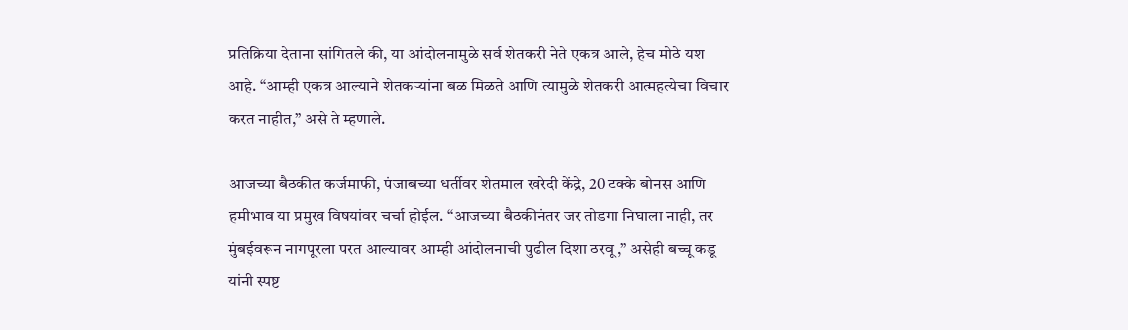प्रतिक्रिया देताना सांगितले की, या आंदोलनामुळे सर्व शेतकरी नेते एकत्र आले, हेच मोठे यश आहे. “आम्ही एकत्र आल्याने शेतकऱ्यांना बळ मिळते आणि त्यामुळे शेतकरी आत्महत्येचा विचार करत नाहीत,” असे ते म्हणाले.

आजच्या बैठकीत कर्जमाफी, पंजाबच्या धर्तीवर शेतमाल खरेदी केंद्रे, 20 टक्के बोनस आणि हमीभाव या प्रमुख विषयांवर चर्चा होईल. “आजच्या बैठकीनंतर जर तोडगा निघाला नाही, तर मुंबईवरून नागपूरला परत आल्यावर आम्ही आंदोलनाची पुढील दिशा ठरवू,” असेही बच्चू कडू यांनी स्पष्ट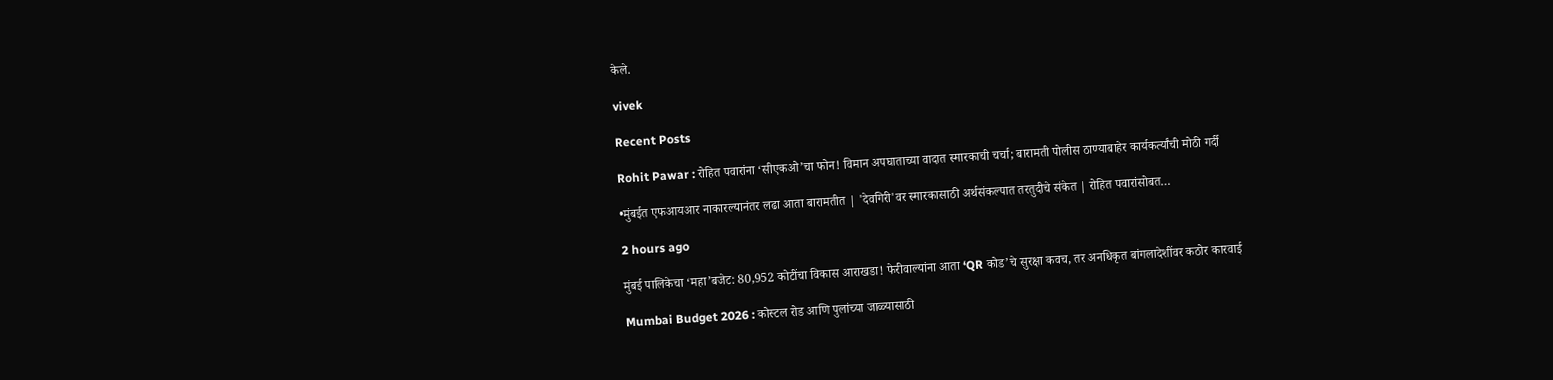केले.

vivek

Recent Posts

Rohit Pawar : रोहित पवारांना ‘सीएकओ’चा फोन! विमान अपघाताच्या वादात स्मारकाची चर्चा; बारामती पोलीस ठाण्याबाहेर कार्यकर्त्यांची मोठी गर्दी

•मुंबईत एफआयआर नाकारल्यानंतर लढा आता बारामतीत | 'देवगिरी'वर स्मारकासाठी अर्थसंकल्पात तरतुदीचे संकेत | रोहित पवारांसोबत…

2 hours ago

मुंबई पालिकेचा ‘महा’बजेट: 80,952 कोटींचा विकास आराखडा! फेरीवाल्यांना आता ‘QR कोड’चे सुरक्षा कवच, तर अनधिकृत बांगलादेशींवर कठोर कारवाई

Mumbai Budget 2026 : कोस्टल रोड आणि पुलांच्या जाळ्यासाठी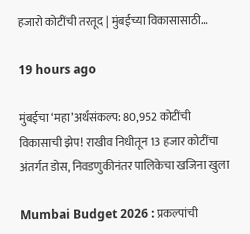हजारो कोटींची तरतूद | मुंबईच्या विकासासाठी…

19 hours ago

मुंबईचा ‘महा’अर्थसंकल्प: 80,952 कोटींची विकासाची झेप! राखीव निधीतून 13 हजार कोटींचा अंतर्गत डोस, निवडणुकीनंतर पालिकेचा खजिना खुला

Mumbai Budget 2026 : प्रकल्पांची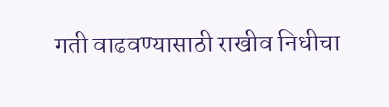गती वाढवण्यासाठी राखीव निधीचा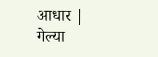आधार | गेल्या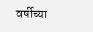वर्षीच्या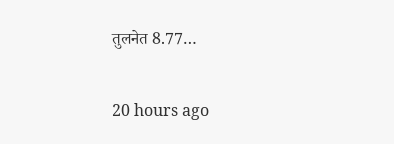तुलनेत 8.77…

20 hours ago